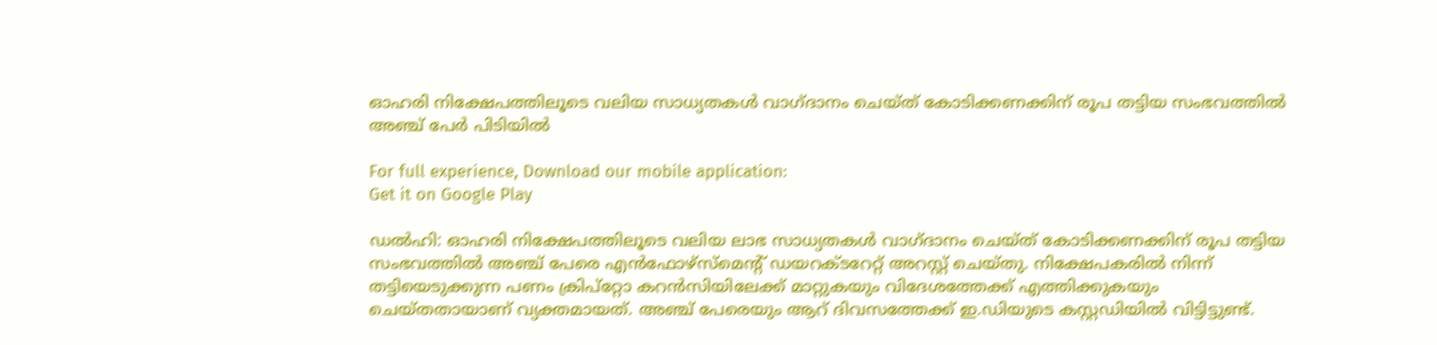ഓഹരി നിക്ഷേപത്തിലൂടെ വലിയ സാധ്യതകൾ വാഗ്ദാനം ചെയ്ത് കോടിക്കണക്കിന് രൂപ തട്ടിയ സംഭവത്തിൽ അഞ്ച് പേർ പിടിയിൽ

For full experience, Download our mobile application:
Get it on Google Play

ഡൽഹി: ഓഹരി നിക്ഷേപത്തിലൂടെ വലിയ ലാഭ സാധ്യതകൾ വാഗ്ദാനം ചെയ്ത് കോടിക്കണക്കിന് രൂപ തട്ടിയ സംഭവത്തിൽ അഞ്ച് പേരെ എൻഫോഴ്സ്മെന്റ് ഡയറക്ടറേറ്റ് അറസ്റ്റ് ചെയ്തു. നിക്ഷേപകരിൽ നിന്ന് തട്ടിയെടുക്കുന്ന പണം ക്രിപ്റ്റോ കറൻസിയിലേക്ക് മാറ്റുകയും വിദേശത്തേക്ക് എത്തിക്കുകയും ചെയ്തതായാണ് വ്യക്തമായത്. അഞ്ച് പേരെയും ആറ് ദിവസത്തേക്ക് ഇ.ഡിയുടെ കസ്റ്റഡിയിൽ വിട്ടിട്ടുണ്ട്.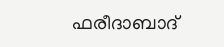ഫരീദാബാദ്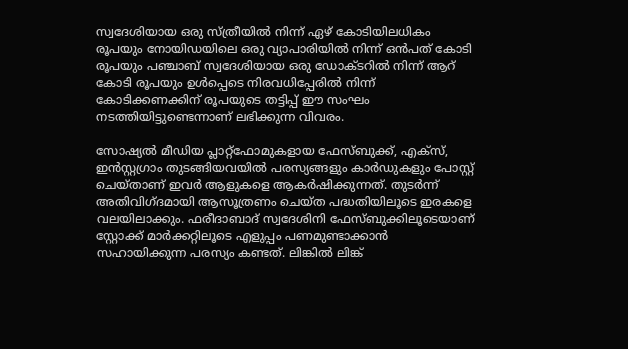സ്വദേശിയായ ഒരു സ്ത്രീയിൽ നിന്ന് ഏഴ് കോടിയിലധികം രൂപയും നോയിഡയിലെ ഒരു വ്യാപാരിയിൽ നിന്ന് ഒൻപത് കോടി രൂപയും പഞ്ചാബ് സ്വദേശിയായ ഒരു ഡോക്ടറിൽ നിന്ന് ആറ് കോടി രൂപയും ഉൾപ്പെടെ നിരവധിപ്പേരിൽ നിന്ന് കോടിക്കണക്കിന് രൂപയുടെ തട്ടിപ്പ് ഈ സംഘം നടത്തിയിട്ടുണ്ടെന്നാണ് ലഭിക്കുന്ന വിവരം.

സോഷ്യൽ മീഡിയ പ്ലാറ്റ്ഫോമുകളായ ഫേസ്ബുക്ക്, എക്സ്, ഇൻസ്റ്റഗ്രാം തുടങ്ങിയവയിൽ പരസ്യങ്ങളും കാർഡുകളും പോസ്റ്റ് ചെയ്താണ് ഇവർ ആളുകളെ ആകർഷിക്കുന്നത്. തുടർന്ന് അതിവിഗ്ദമായി ആസൂത്രണം ചെയ്ത പദ്ധതിയിലൂടെ ഇരകളെ വലയിലാക്കും. ഫരീദാബാദ് സ്വദേശിനി ഫേസ്ബുക്കിലൂടെയാണ് സ്റ്റോക്ക് മാർക്കറ്റിലൂടെ എളുപ്പം പണമുണ്ടാക്കാൻ സഹായിക്കുന്ന പരസ്യം കണ്ടത്. ലിങ്കിൽ ലിങ്ക്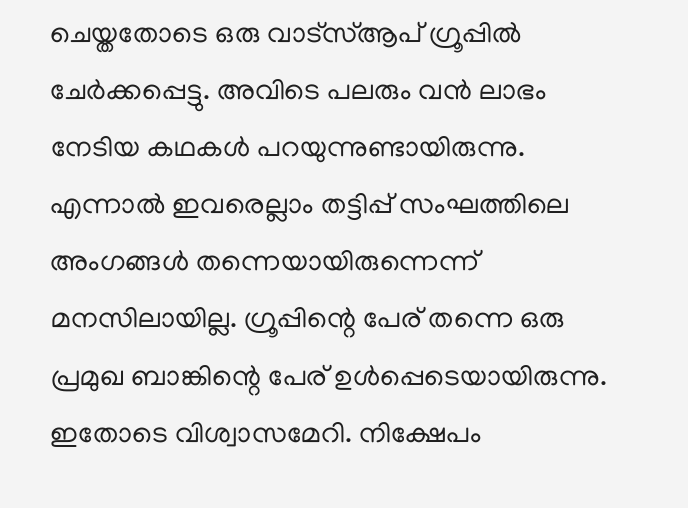ചെയ്തതോടെ ഒരു വാട്സ്ആപ് ഗ്രൂപ്പിൽ ചേർക്കപ്പെട്ടു. അവിടെ പലരും വൻ ലാഭം നേടിയ കഥകൾ പറയുന്നുണ്ടായിരുന്നു. എന്നാൽ ഇവരെല്ലാം തട്ടിപ്പ് സംഘത്തിലെ അംഗങ്ങൾ തന്നെയായിരുന്നെന്ന് മനസിലായില്ല. ഗ്രൂപ്പിന്റെ പേര് തന്നെ ഒരു പ്രമുഖ ബാങ്കിന്റെ പേര് ഉൾപ്പെടെയായിരുന്നു. ഇതോടെ വിശ്വാസമേറി. നിക്ഷേപം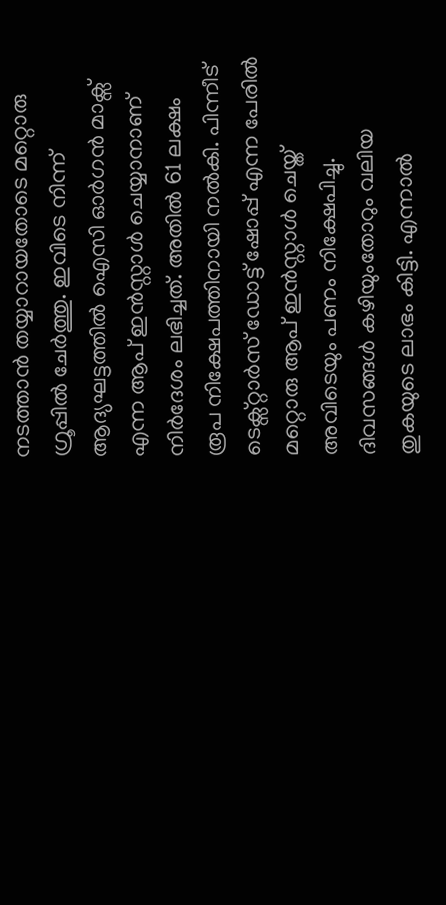നടത്താൻ തയ്യാറായതോടെ മറ്റൊരു ഗ്രൂപ്പിൽ ചേർത്തു. ഇവിടെ നിന്ന് ആദ്യഘട്ടത്തിൽ ഐസി ഓർഗൻ മാക്സ് എന്ന ആപ് ഇൻസ്റ്റാൾ ചെയ്യാനാണ് നിർദേശം ലഭിച്ചത്. അതിൽ 61 ലക്ഷം രൂപ നിക്ഷേപത്തിനായി നൽകി. പിന്നീട് ടെക്സ്റ്റാർസ് ഡോട്ട് ഷോപ്പ് എന്ന പേരിൽ മറ്റൊരു ആപ് ഇൻസ്റ്റാൾ ചെയ്ത് അവിടെയും പണം നിക്ഷേപിച്ചു. ദിവസങ്ങൾ കഴിയുംതോറും വലിയ തുകയുടെ ലാഭം കിട്ടി. എന്നാൽ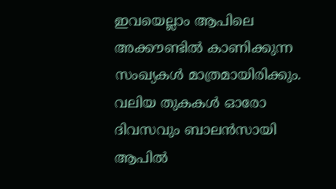ഇവയെല്ലാം ആപിലെ അക്കൗണ്ടിൽ കാണിക്കുന്ന സംഖ്യകൾ മാത്രമായിരിക്കും. വലിയ തുകകൾ ഓരോ ദിവസവും ബാലൻസായി ആപിൽ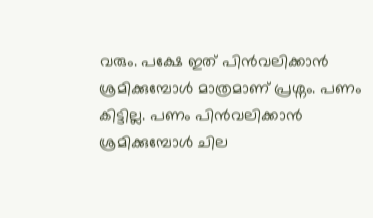വരും. പക്ഷേ ഇത് പിൻവലിക്കാൻ ശ്രമിക്കുമ്പോൾ മാത്രമാണ് പ്രശ്നം. പണം കിട്ടില്ല. പണം പിൻവലിക്കാൻ ശ്രമിക്കുമ്പോൾ ചില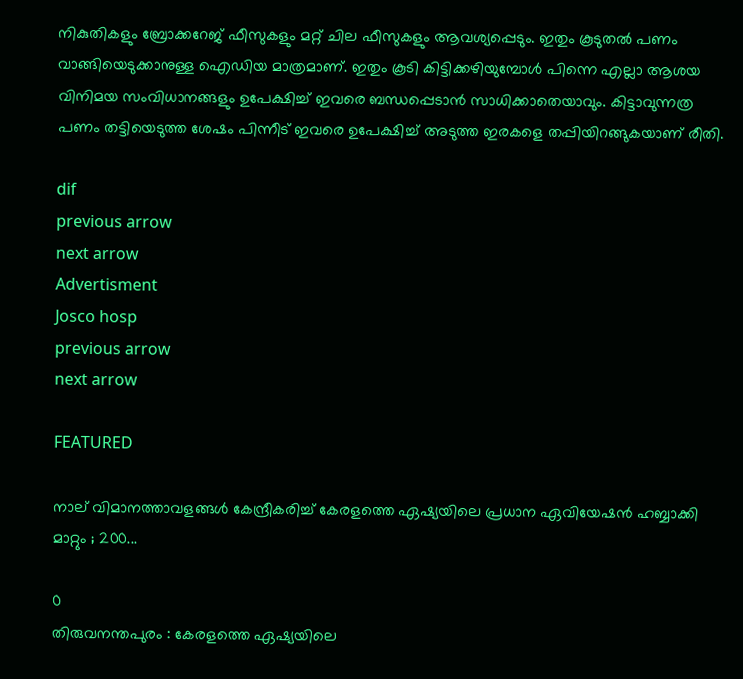നികുതികളും ബ്രോക്കറേജ് ഫീസുകളും മറ്റ് ചില ഫീസുകളും ആവശ്യപ്പെടും. ഇതും കൂടുതൽ പണം വാങ്ങിയെടുക്കാനുള്ള ഐഡിയ മാത്രമാണ്. ഇതും കൂടി കിട്ടിക്കഴിയുമ്പോൾ പിന്നെ എല്ലാ ആശയ വിനിമയ സംവിധാനങ്ങളും ഉപേക്ഷിച്ച് ഇവരെ ബന്ധപ്പെടാൻ സാധിക്കാതെയാവും. കിട്ടാവുന്നത്ര പണം തട്ടിയെടുത്ത ശേഷം പിന്നീട് ഇവരെ ഉപേക്ഷിച്ച് അടുത്ത ഇരകളെ തപ്പിയിറങ്ങുകയാണ് രീതി.

dif
previous arrow
next arrow
Advertisment
Josco hosp
previous arrow
next arrow

FEATURED

നാല് വിമാനത്താവളങ്ങൾ കേന്ദ്രീകരിച്ച് കേരളത്തെ ഏഷ്യയിലെ പ്രധാന ഏവിയേഷൻ ഹബ്ബാക്കി മാറ്റും ; 200...

0
തിരുവനന്തപുരം : കേരളത്തെ ഏഷ്യയിലെ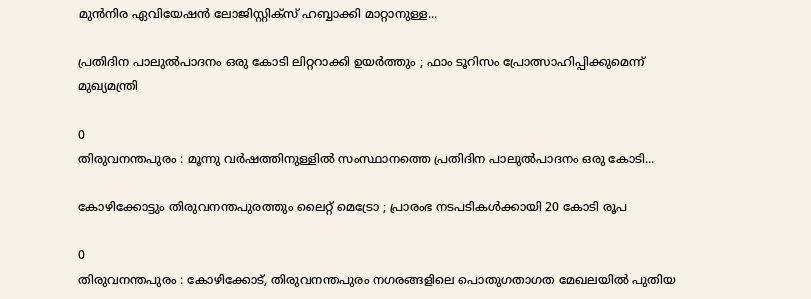മുൻനിര ഏവിയേഷൻ ലോജിസ്റ്റിക്‌സ് ഹബ്ബാക്കി മാറ്റാനുള്ള...

പ്രതിദിന പാലുൽപാദനം ഒരു കോടി ലിറ്ററാക്കി ഉയർത്തും ; ഫാം ടൂറിസം പ്രോത്സാഹിപ്പിക്കുമെന്ന് മുഖ്യമന്ത്രി

0
തിരുവനന്തപുരം : മൂന്നു വർഷത്തിനുള്ളിൽ സംസ്ഥാനത്തെ പ്രതിദിന പാലുൽപാദനം ഒരു കോടി...

കോഴിക്കോട്ടും തിരുവനന്തപുരത്തും ലൈറ്റ് മെട്രോ ; പ്രാരംഭ നടപടികൾക്കായി 20 കോടി രൂപ

0
തിരുവനന്തപുരം : കോഴിക്കോട്, തിരുവനന്തപുരം നഗരങ്ങളിലെ പൊതുഗതാഗത മേഖലയിൽ പുതിയ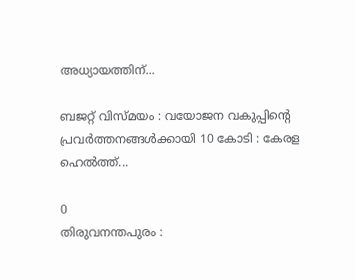അധ്യായത്തിന്...

ബജറ്റ് വിസ്മയം : വയോജന വകുപ്പിന്റെ പ്രവർത്തനങ്ങള്‍ക്കായി 10 കോടി : കേരള ഹെല്‍ത്ത്...

0
തിരുവനന്തപുരം :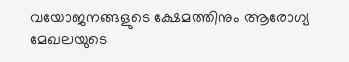വയോജനങ്ങളുടെ ക്ഷേമത്തിനും ആരോഗ്യ മേഖലയുടെ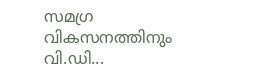സമഗ്ര വികസനത്തിനും വി.ഡി...